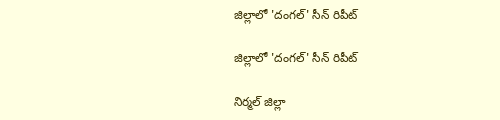జిల్లాలో 'దంగల్' సీన్ రిపీట్

జిల్లాలో 'దంగల్' సీన్ రిపీట్

నిర్మల్ జిల్లా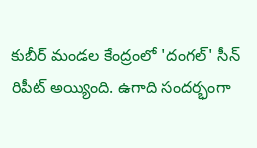కుబీర్ మండల కేంద్రంలో 'దంగల్' సీన్ రిపీట్ అయ్యింది. ఉగాది సందర్భంగా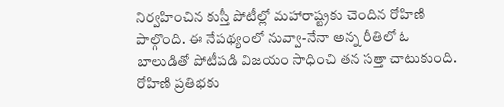నిర్వహించిన కుస్తీ పోటీల్లో మహారాష్ట్రకు చెందిన రోహిణి పాల్గొంది. ఈ నేపథ్యంలో నువ్వా-నేనా అన్న రీతిలో ఓ బాలుడితో పోటీపడి విజయం సాధించి తన సత్తా చాటుకుంది. రోహిణి ప్రతిభకు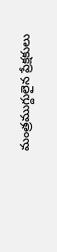మంత్రముగ్దులైన ప్రేక్షకులు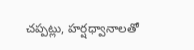చప్పట్లు, హర్షధ్వానాలతో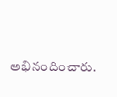అభినందించారు.